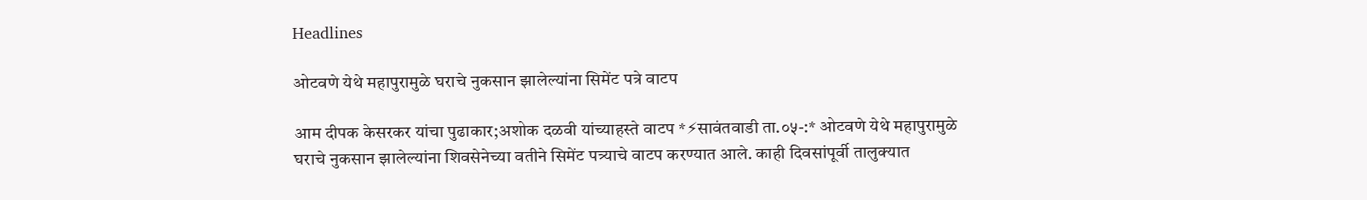Headlines

ओटवणे येथे महापुरामुळे घराचे नुकसान झालेल्यांना सिमेंट पत्रे वाटप

आम दीपक केसरकर यांचा पुढाकार;अशोक दळवी यांच्याहस्ते वाटप *⚡सावंतवाडी ता.०५-:* ओटवणे येथे महापुरामुळे घराचे नुकसान झालेल्यांना शिवसेनेच्या वतीने सिमेंट पत्र्याचे वाटप करण्यात आले. काही दिवसांपूर्वी तालुक्यात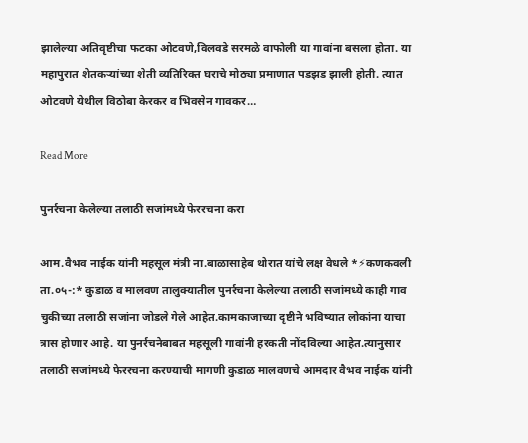झालेल्या अतिवृष्टीचा फटका ओटवणे,विलवडे सरमळे वाफोली या गावांना बसला होता. या महापुरात शेतकऱ्यांच्या शेती व्यतिरिक्त घराचे मोठ्या प्रमाणात पडझड झाली होती. त्यात ओटवणे येथील विठोबा केरकर व भिवसेन गावकर…

Read More

पुनर्रचना केलेल्या तलाठी सजांमध्ये फेररचना करा

आम.वैभव नाईक यांनी महसूल मंत्री ना.बाळासाहेब थोरात यांचे लक्ष वेधले *⚡कणकवली ता.०५-:* कुडाळ व मालवण तालुक्यातील पुनर्रचना केलेल्या तलाठी सजांमध्ये काही गाव चुकीच्या तलाठी सजांना जोडले गेले आहेत.कामकाजाच्या दृष्टीने भविष्यात लोकांना याचा त्रास होणार आहे. या पुनर्रचनेबाबत महसूली गावांनी हरकती नोंदविल्या आहेत.त्यानुसार तलाठी सजांमध्ये फेररचना करण्याची मागणी कुडाळ मालवणचे आमदार वैभव नाईक यांनी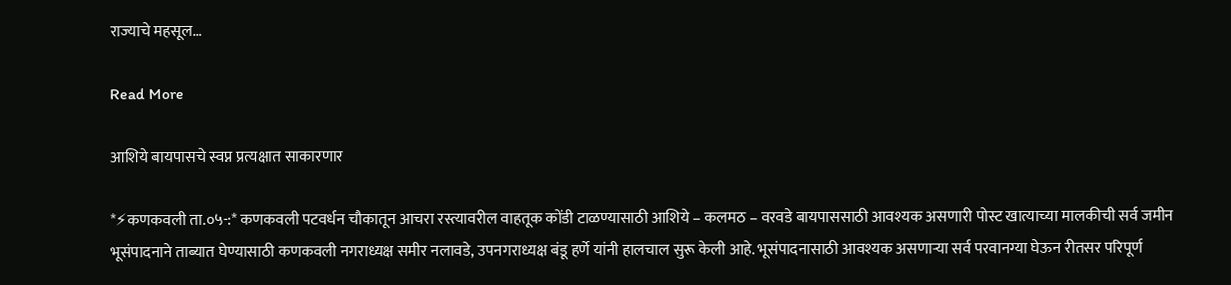राज्याचे महसूल…

Read More

आशिये बायपासचे स्वप्न प्रत्यक्षात साकारणार

*⚡कणकवली ता.०५-:* कणकवली पटवर्धन चौकातून आचरा रस्त्यावरील वाहतूक कोंडी टाळण्यासाठी आशिये – कलमठ – वरवडे बायपाससाठी आवश्यक असणारी पोस्ट खात्याच्या मालकीची सर्व जमीन भूसंपादनाने ताब्यात घेण्यासाठी कणकवली नगराध्यक्ष समीर नलावडे, उपनगराध्यक्ष बंडू हर्णे यांनी हालचाल सुरू केली आहे. भूसंपादनासाठी आवश्यक असणाऱ्या सर्व परवानग्या घेऊन रीतसर परिपूर्ण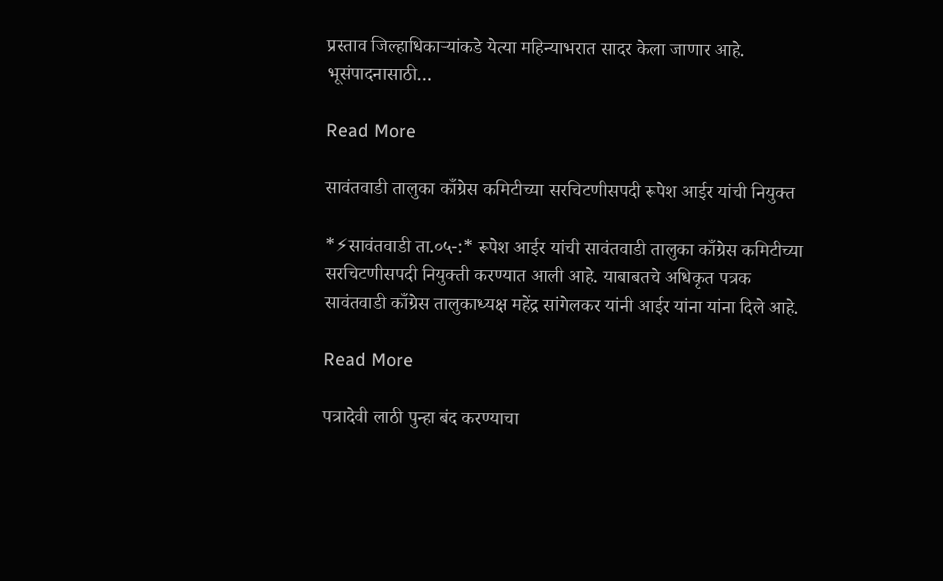प्रस्ताव जिल्हाधिकाऱ्यांकडे येत्या महिन्याभरात सादर केला जाणार आहे. भूसंपादनासाठी…

Read More

सावंतवाडी तालुका काँग्रेस कमिटीच्या सरचिटणीसपदी रूपेश आईर यांची नियुक्त

*⚡सावंतवाडी ता.०५-:* रूपेश आईर यांची सावंतवाडी तालुका काँग्रेस कमिटीच्या सरचिटणीसपदी नियुक्ती करण्यात आली आहे. याबाबतचे अधिकृत पत्रक सावंतवाडी काँग्रेस तालुकाध्यक्ष महेंद्र सांगेलकर यांनी आईर यांना यांना दिले आहे.

Read More

पत्रादेवी लाठी पुन्हा बंद करण्याचा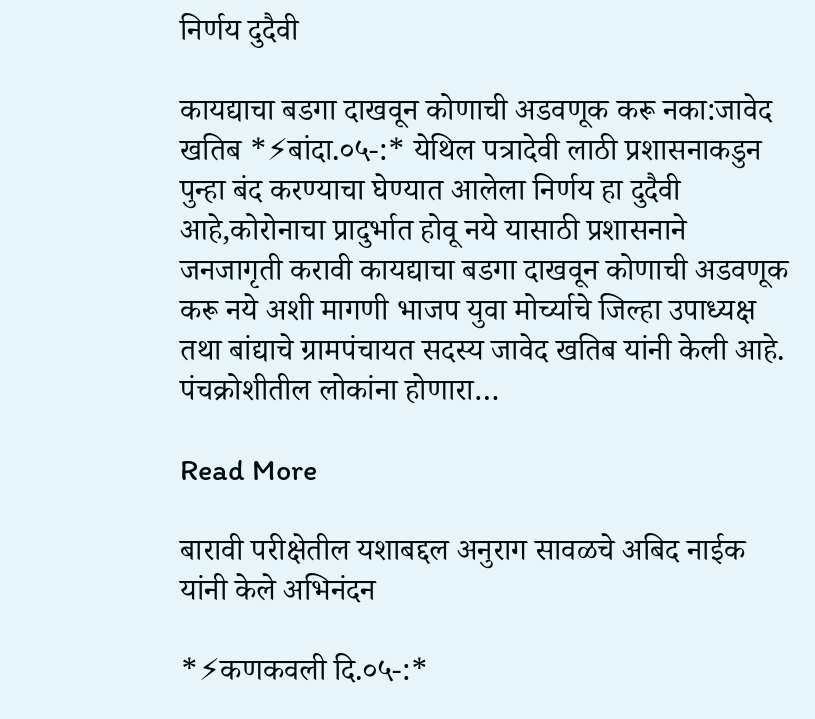निर्णय दुदैवी

कायद्याचा बडगा दाखवून कोणाची अडवणूक करू नका:जावेद खतिब *⚡बांदा.०५-:* येथिल पत्रादेवी लाठी प्रशासनाकडुन पुन्हा बंद करण्याचा घेण्यात आलेला निर्णय हा दुदैवी आहे,कोरोनाचा प्रादुर्भात होवू नये यासाठी प्रशासनाने जनजागृती करावी कायद्याचा बडगा दाखवून कोणाची अडवणूक करू नये अशी मागणी भाजप युवा मोर्च्याचे जिल्हा उपाध्यक्ष तथा बांद्याचे ग्रामपंचायत सदस्य जावेद खतिब यांनी केली आहे. पंचक्रोशीतील लोकांना होणारा…

Read More

बारावी परीक्षेतील यशाबद्दल अनुराग सावळचे अबिद नाईक यांनी केले अभिनंदन

*⚡कणकवली दि.०५-:*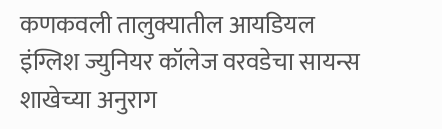कणकवली तालुक्यातील आयडियल इंग्लिश ज्युनियर कॉलेज वरवडेचा सायन्स शाखेच्या अनुराग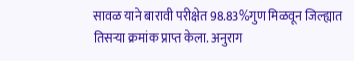सावळ याने बारावी परीक्षेत 98.83%गुण मिळवून जिल्ह्यात तिसऱ्या क्रमांक प्राप्त केला. अनुराग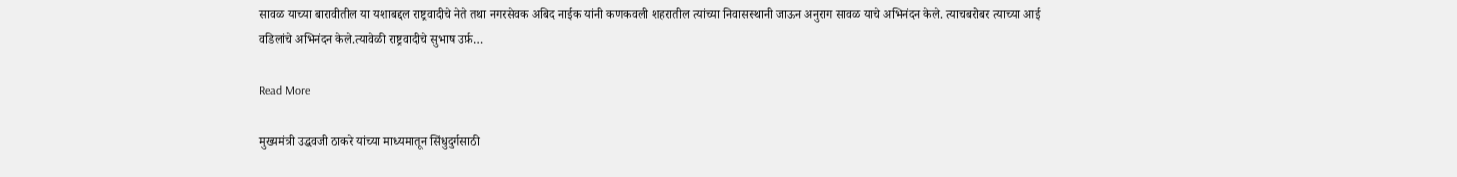सावळ याच्या बारावीतील या यशाबद्दल राष्ट्रवादीचे नेते तथा नगरसेवक अबिद नाईक यांनी कणकवली शहरातील त्यांच्या निवासस्थानी जाऊन अनुराग सावळ याचे अभिनंदन केले. त्याचबरोबर त्याच्या आई वडिलांचे अभिनंदन केले.त्यावेळी राष्ट्रवादीचे सुभाष उर्फ़…

Read More

मुख्यमंत्री उद्धवजी ठाकरे यांच्या माध्यमातून सिंधुदुर्गसाठी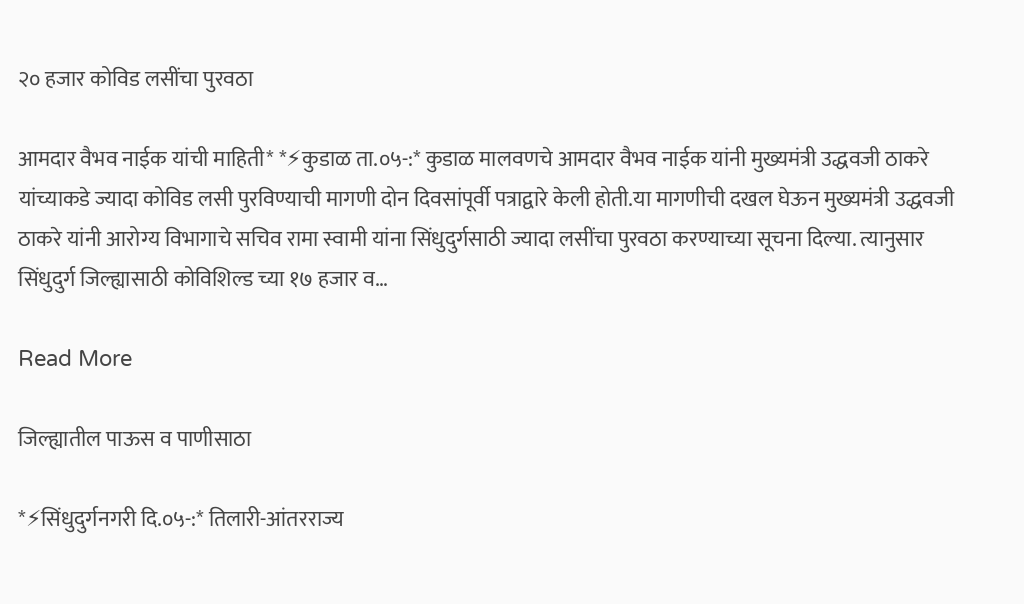२० हजार कोविड लसींचा पुरवठा

आमदार वैभव नाईक यांची माहिती* *⚡कुडाळ ता.०५-:* कुडाळ मालवणचे आमदार वैभव नाईक यांनी मुख्यमंत्री उद्धवजी ठाकरे यांच्याकडे ज्यादा कोविड लसी पुरविण्याची मागणी दोन दिवसांपूर्वी पत्राद्वारे केली होती.या मागणीची दखल घेऊन मुख्यमंत्री उद्धवजी ठाकरे यांनी आरोग्य विभागाचे सचिव रामा स्वामी यांना सिंधुदुर्गसाठी ज्यादा लसींचा पुरवठा करण्याच्या सूचना दिल्या. त्यानुसार सिंधुदुर्ग जिल्ह्यासाठी कोविशिल्ड च्या १७ हजार व…

Read More

जिल्ह्यातील पाऊस व पाणीसाठा

*⚡सिंधुदुर्गनगरी दि.०५-:* तिलारी-आंतरराज्य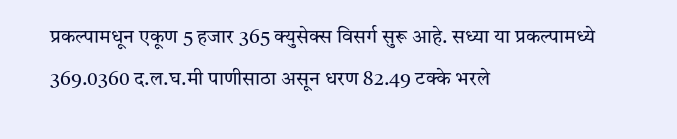प्रकल्पामधून एकूण 5 हजार 365 क्युसेक्स विसर्ग सुरू आहे. सध्या या प्रकल्पामध्ये 369.0360 द.ल.घ.मी पाणीसाठा असून धरण 82.49 टक्के भरले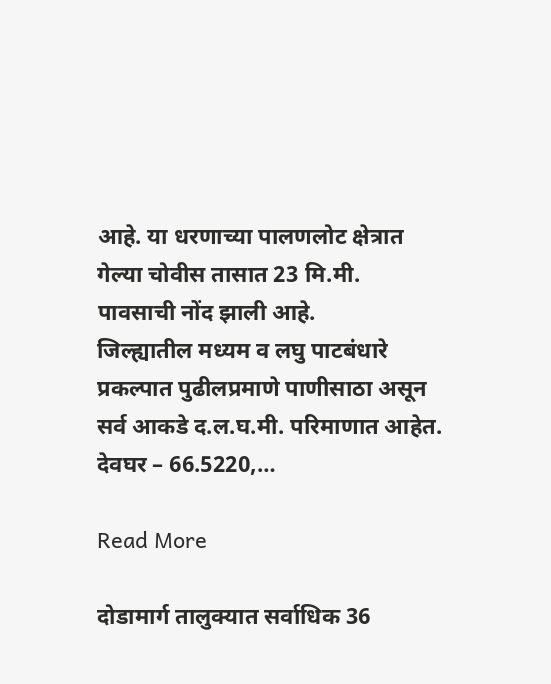आहे. या धरणाच्या पालणलोट क्षेत्रात गेल्या चोवीस तासात 23 मि.मी. पावसाची नोंद झाली आहे.             जिल्ह्यातील मध्यम व लघु पाटबंधारे प्रकल्पात पुढीलप्रमाणे पाणीसाठा असून सर्व आकडे द.ल.घ.मी. परिमाणात आहेत. देवघर – 66.5220,…

Read More

दोडामार्ग तालुक्यात सर्वाधिक 36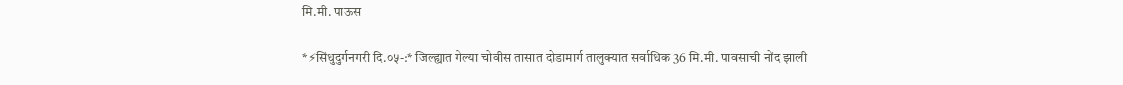मि.मी. पाऊस

*⚡सिंधुदुर्गनगरी दि.०५-:* जिल्ह्यात गेल्या चोवीस तासात दोडामार्ग तालुक्यात सर्वाधिक 36 मि.मी. पावसाची नोंद झाली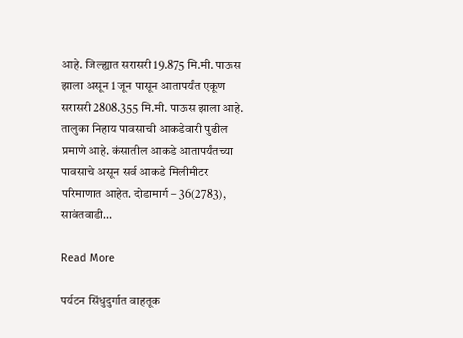आहे. जिल्ह्यात सरासरी 19.875 मि.मी. पाऊस झाला असून 1 जून पासून आतापर्यंत एकूण सरासरी 2808.355 मि.मी. पाऊस झाला आहे.             तालुका निहाय पावसाची आकडेवारी पुढील प्रमाणे आहे. कंसातील आकडे आतापर्यंतच्या पावसाचे असून सर्व आकडे मिलीमीटर परिमाणात आहेत. दोडामार्ग – 36(2783), सावंतवाडी…

Read More

पर्यटन सिंधुदुर्गात वाहतूक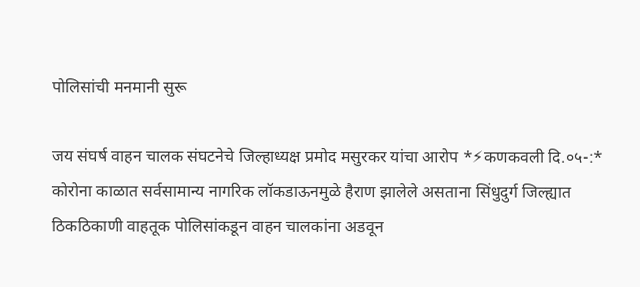पोलिसांची मनमानी सुरू

जय संघर्ष वाहन चालक संघटनेचे जिल्हाध्यक्ष प्रमोद मसुरकर यांचा आरोप *⚡कणकवली दि.०५-:* कोरोना काळात सर्वसामान्य नागरिक लॉकडाऊनमुळे हैराण झालेले असताना सिंधुदुर्ग जिल्ह्यात ठिकठिकाणी वाहतूक पोलिसांकडून वाहन चालकांना अडवून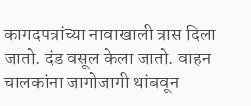कागदपत्रांच्या नावाखाली त्रास दिला जातो. दंड वसूल केला जातो. वाहन चालकांना जागोजागी थांबवून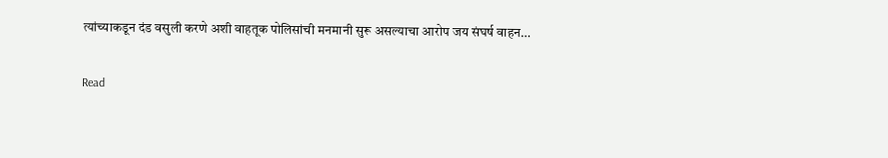त्यांच्याकडून दंड वसुली करणे अशी वाहतूक पोलिसांची मनमानी सुरू असल्याचा आरोप जय संघर्ष वाहन…

Read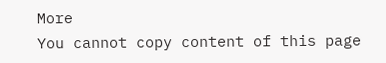More
You cannot copy content of this page